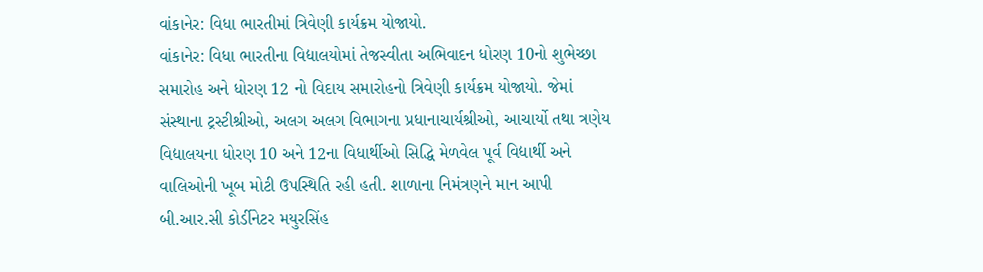વાંકાનેર: વિધા ભારતીમાં ત્રિવેણી કાર્યક્રમ યોજાયો.
વાંકાનેર: વિધા ભારતીના વિદ્યાલયોમાં તેજસ્વીતા અભિવાદન ધોરણ 10નો શુભેચ્છા સમારોહ અને ધોરણ 12 નો વિદાય સમારોહનો ત્રિવેણી કાર્યક્રમ યોજાયો. જેમાં સંસ્થાના ટ્રસ્ટીશ્રીઓ, અલગ અલગ વિભાગના પ્રધાનાચાર્યશ્રીઓ, આચાર્યો તથા ત્રણેય વિદ્યાલયના ધોરણ 10 અને 12ના વિધાર્થીઓ સિદ્ધિ મેળવેલ પૂર્વ વિદ્યાર્થી અને વાલિઓની ખૂબ મોટી ઉપસ્થિતિ રહી હતી. શાળાના નિમંત્રણને માન આપી બી.આર.સી કોર્ડીનેટર મયુરસિંહ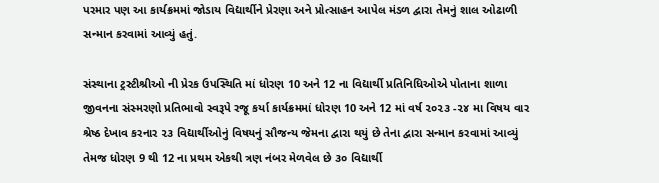પરમાર પણ આ કાર્યક્રમમાં જોડાય વિદ્યાર્થીને પ્રેરણા અને પ્રોત્સાહન આપેલ મંડળ દ્વારા તેમનું શાલ ઓઢાળી સન્માન કરવામાં આવ્યું હતું.

સંસ્થાના ટ્રસ્ટીશ્રીઓ ની પ્રેરક ઉપસ્થિતિ માં ધોરણ 10 અને 12 ના વિદ્યાર્થી પ્રતિનિધિઓએ પોતાના શાળા જીવનના સંસ્મરણો પ્રતિભાવો સ્વરૂપે રજૂ કર્યા કાર્યક્રમમાં ધોરણ 10 અને 12 માં વર્ષ ૨૦૨૩ -૨૪ મા વિષય વાર શ્રેષ્ઠ દેખાવ કરનાર ૨૩ વિદ્યાર્થીઓનું વિષયનું સૌજન્ય જેમના દ્વારા થયું છે તેના દ્વારા સન્માન કરવામાં આવ્યું તેમજ ધોરણ 9 થી 12 ના પ્રથમ એકથી ત્રણ નંબર મેળવેલ છે ૩૦ વિદ્યાર્થી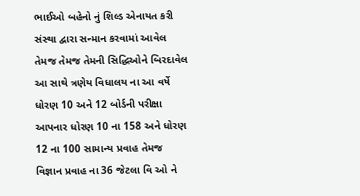ભાઈઓ બહેનો નું શિલ્ડ એનાયત કરી સંસ્થા દ્વારા સન્માન કરવામાં આવેલ તેમજ તેમજ તેમની સિદ્ધિઓને બિરદાવેલ આ સાથે ત્રણેય વિધાલય ના આ વર્ષે ધોરણ 10 અને 12 બોર્ડની પરીક્ષા આપનાર ધોરણ 10 ના 158 અને ધોરણ 12 ના 100 સામાન્ય પ્રવાહ તેમજ વિજ્ઞાન પ્રવાહ ના 36 જેટલા વિ ઓ ને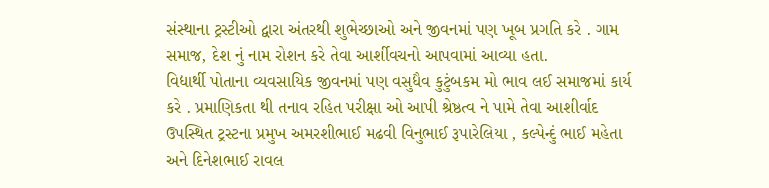સંસ્થાના ટ્રસ્ટીઓ દ્વારા અંતરથી શુભેચ્છાઓ અને જીવનમાં પણ ખૂબ પ્રગતિ કરે . ગામ સમાજ, દેશ નું નામ રોશન કરે તેવા આર્શીવચનો આપવામાં આવ્યા હતા.
વિદ્યાર્થી પોતાના વ્યવસાયિક જીવનમાં પણ વસુધૈવ કુટુંબકમ મો ભાવ લઈ સમાજમાં કાર્ય કરે . પ્રમાણિકતા થી તનાવ રહિત પરીક્ષા ઓ આપી શ્રેષ્ઠત્વ ને પામે તેવા આશીર્વાદ ઉપસ્થિત ટ્રસ્ટના પ્રમુખ અમરશીભાઈ મઢવી વિનુભાઈ રૂપારેલિયા , કલ્પેન્દું ભાઈ મહેતા અને દિનેશભાઈ રાવલ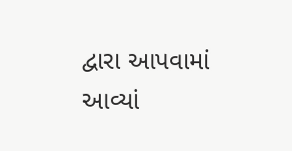દ્વારા આપવામાં આવ્યાં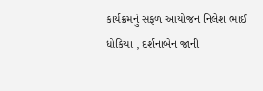કાર્યક્રમનું સફળ આયોજન નિલેશ ભાઈ ધોકિયા , દર્શનાબેન જાની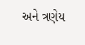અને ત્રણેય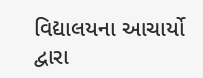વિદ્યાલયના આચાર્યો દ્વારા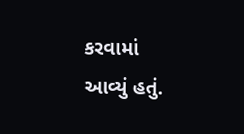કરવામાં આવ્યું હતું.